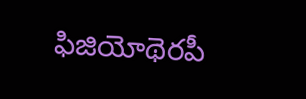ఫిజియోథెరపీ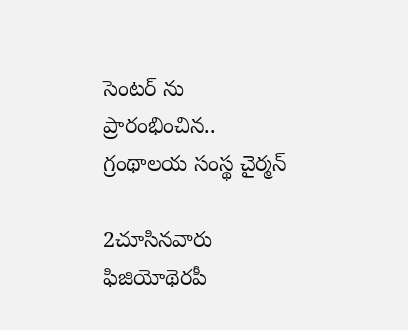సెంటర్ ను ప్రారంభించిన.. గ్రంథాలయ సంస్థ చైర్మన్

2చూసినవారు
ఫిజియోథెరపీ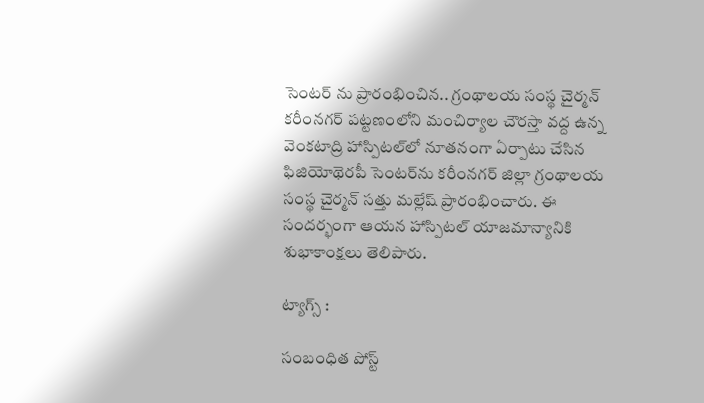సెంటర్ ను ప్రారంభించిన.. గ్రంథాలయ సంస్థ చైర్మన్
కరీంనగర్ పట్టణంలోని మంచిర్యాల చౌరస్తా వద్ద ఉన్న వెంకటాద్రి హాస్పిటల్‌లో నూతనంగా ఏర్పాటు చేసిన ఫిజియోథెరపీ సెంటర్‌ను కరీంనగర్ జిల్లా గ్రంథాలయ సంస్థ చైర్మన్ సత్తు మల్లేష్ ప్రారంభించారు. ఈ సందర్భంగా ఆయన హాస్పిటల్ యాజమాన్యానికి శుభాకాంక్షలు తెలిపారు.

ట్యాగ్స్ :

సంబంధిత పోస్ట్